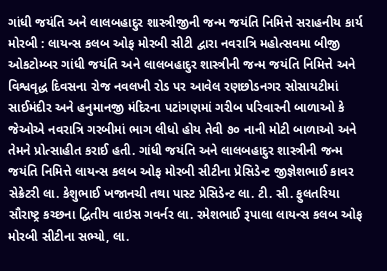ગાંધી જયંતિ અને લાલબહાદુર શાસ્ત્રીજીની જન્મ જયંતિ નિમિત્તે સરાહનીય કાર્ય મોરબી : લાયન્સ કલબ ઓફ મોરબી સીટી દ્વારા નવરાત્રિ મહોત્સવમા બીજી ઓકટોમ્બર ગાંધી જયંતિ અને લાલબહાદુર શાસ્ત્રીની જન્મ જયંતિ નિમિત્તે અને વિશ્વવૃદ્ધ દિવસના રોજ નવલખી રોડ પર આવેલ રણછોડનગર સોસાયટીમાં સાઈમંદીર અને હનુમાનજી મંદિરના પટાંગણમાં ગરીબ પરિવારની બાળાઓ કે જેઓએ નવરાત્રિ ગરબીમાં ભાગ લીધો હોય તેવી ૭૦ નાની મોટી બાળાઓ અને તેમને પ્રોત્સાહીત કરાઈ હતી. ગાંધી જયંતિ અને લાલબહાદુર શાસ્ત્રીની જન્મ જયંતિ નિમિત્તે લાયન્સ કલબ ઓફ મોરબી સીટીના પ્રેસિડેન્ટ જીજ્ઞેશભાઈ કાવર સેક્રેટરી લા. કેશુભાઈ ખજાનચી તથા પાસ્ટ પ્રેસિડેન્ટ લા. ટી. સી. ફુલતરિયા સૌરાષ્ટ્ર કચ્છના દ્વિતીય વાઇસ ગવર્નર લા. રમેશભાઈ રૂપાલા લાયન્સ કલબ ઓફ મોરબી સીટીના સભ્યો, લા.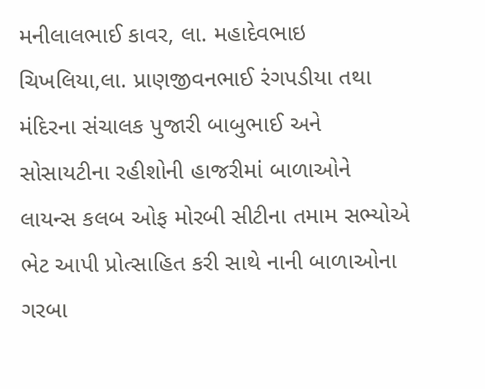મનીલાલભાઈ કાવર, લા. મહાદેવભાઇ ચિખલિયા,લા. પ્રાણજીવનભાઈ રંગપડીયા તથા મંદિરના સંચાલક પુજારી બાબુભાઈ અને સોસાયટીના રહીશોની હાજરીમાં બાળાઓને લાયન્સ કલબ ઓફ મોરબી સીટીના તમામ સભ્યોએ ભેટ આપી પ્રોત્સાહિત કરી સાથે નાની બાળાઓના ગરબા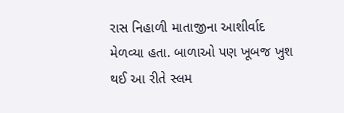રાસ નિહાળી માતાજીના આશીર્વાદ મેળવ્યા હતા. બાળાઓ પણ ખૂબજ ખુશ થઈ આ રીતે સ્લમ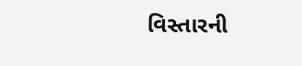વિસ્તારની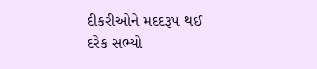દીકરીઓને મદદરૂપ થઈ દરેક સભ્યો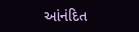આંનંદિત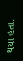થયા હતા.